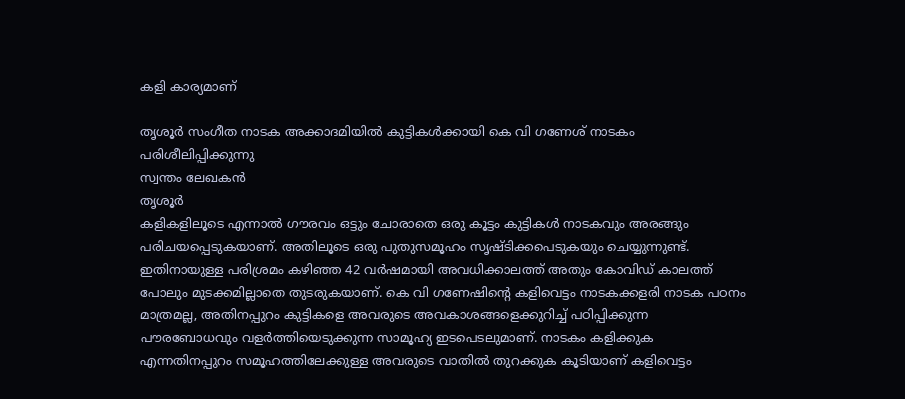കളി കാര്യമാണ്

തൃശൂർ സംഗീത നാടക അക്കാദമിയിൽ കുട്ടികൾക്കായി കെ വി ഗണേശ് നാടകം പരിശീലിപ്പിക്കുന്നു
സ്വന്തം ലേഖകൻ
തൃശൂർ
കളികളിലൂടെ എന്നാൽ ഗൗരവം ഒട്ടും ചോരാതെ ഒരു കൂട്ടം കുട്ടികൾ നാടകവും അരങ്ങും പരിചയപ്പെടുകയാണ്. അതിലൂടെ ഒരു പുതുസമൂഹം സൃഷ്ടിക്കപെടുകയും ചെയ്യുന്നുണ്ട്. ഇതിനായുള്ള പരിശ്രമം കഴിഞ്ഞ 42 വർഷമായി അവധിക്കാലത്ത് അതും കോവിഡ് കാലത്ത് പോലും മുടക്കമില്ലാതെ തുടരുകയാണ്. കെ വി ഗണേഷിന്റെ കളിവെട്ടം നാടകക്കളരി നാടക പഠനം മാത്രമല്ല, അതിനപ്പുറം കുട്ടികളെ അവരുടെ അവകാശങ്ങളെക്കുറിച്ച് പഠിപ്പിക്കുന്ന പൗരബോധവും വളർത്തിയെടുക്കുന്ന സാമൂഹ്യ ഇടപെടലുമാണ്. നാടകം കളിക്കുക എന്നതിനപ്പുറം സമൂഹത്തിലേക്കുള്ള അവരുടെ വാതിൽ തുറക്കുക കൂടിയാണ് കളിവെട്ടം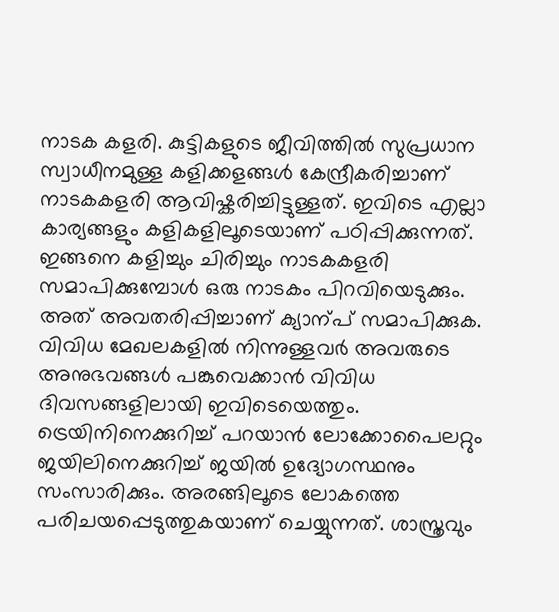നാടക കളരി. കുട്ടികളുടെ ജീവിത്തിൽ സുപ്രധാന സ്വാധീനമുള്ള കളിക്കളങ്ങൾ കേന്ദ്രീകരിച്ചാണ് നാടകകളരി ആവിഷ്കരിച്ചിട്ടുള്ളത്. ഇവിടെ എല്ലാ കാര്യങ്ങളും കളികളിലൂടെയാണ് പഠിപ്പിക്കുന്നത്. ഇങ്ങനെ കളിച്ചും ചിരിച്ചും നാടകകളരി സമാപിക്കുമ്പോൾ ഒരു നാടകം പിറവിയെടുക്കും. അത് അവതരിപ്പിച്ചാണ് ക്യാന്പ് സമാപിക്കുക. വിവിധ മേഖലകളിൽ നിന്നുള്ളവർ അവരുടെ അനുഭവങ്ങൾ പങ്കുവെക്കാൻ വിവിധ ദിവസങ്ങളിലായി ഇവിടെയെത്തും. ട്രെയിനിനെക്കുറിച്ച് പറയാൻ ലോക്കോപൈലറ്റും ജയിലിനെക്കുറിച്ച് ജയിൽ ഉദ്യോഗസ്ഥനും സംസാരിക്കും. അരങ്ങിലൂടെ ലോകത്തെ പരിചയപ്പെടുത്തുകയാണ് ചെയ്യുന്നത്. ശാസ്ത്രവും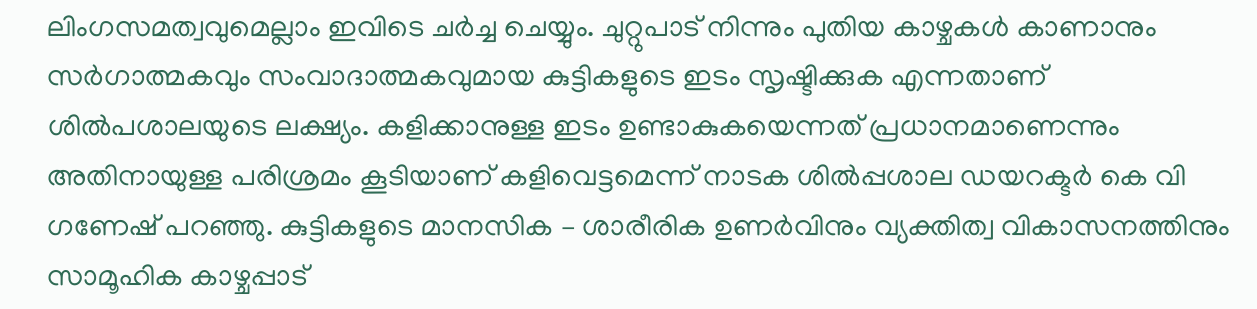ലിംഗസമത്വവുമെല്ലാം ഇവിടെ ചർച്ച ചെയ്യും. ചുറ്റുപാട് നിന്നും പുതിയ കാഴ്ചകൾ കാണാനും സർഗാത്മകവും സംവാദാത്മകവുമായ കുട്ടികളുടെ ഇടം സൃഷ്ടിക്കുക എന്നതാണ് ശിൽപശാലയുടെ ലക്ഷ്യം. കളിക്കാനുള്ള ഇടം ഉണ്ടാകുകയെന്നത് പ്രധാനമാണെന്നും അതിനായുള്ള പരിശ്രമം കൂടിയാണ് കളിവെട്ടമെന്ന് നാടക ശിൽപ്പശാല ഡയറക്ടർ കെ വി ഗണേഷ് പറഞ്ഞു. കുട്ടികളുടെ മാനസിക – ശാരീരിക ഉണർവിനും വ്യക്തിത്വ വികാസനത്തിനും സാമൂഹിക കാഴ്ചപ്പാട്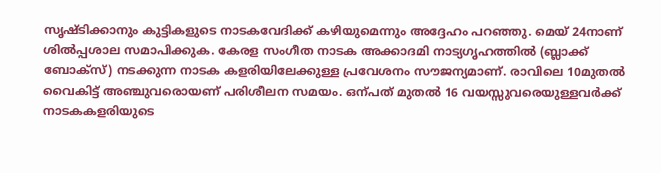സൃഷ്ടിക്കാനും കുട്ടികളുടെ നാടകവേദിക്ക് കഴിയുമെന്നും അദ്ദേഹം പറഞ്ഞു. മെയ് 24നാണ് ശിൽപ്പശാല സമാപിക്കുക. കേരള സംഗീത നാടക അക്കാദമി നാട്യഗൃഹത്തിൽ (ബ്ലാക്ക് ബോക്സ്) നടക്കുന്ന നാടക കളരിയിലേക്കുള്ള പ്രവേശനം സൗജന്യമാണ്. രാവിലെ 10മുതൽ വൈകിട്ട് അഞ്ചുവരൊയണ് പരിശീലന സമയം. ഒന്പത് മുതൽ 16 വയസ്സുവരെയുള്ളവർക്ക് നാടകകളരിയുടെ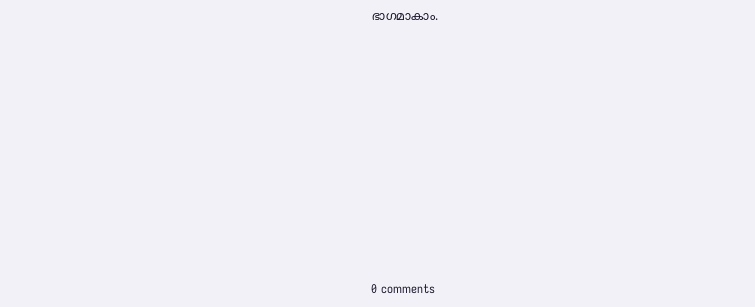ഭാഗമാകാം.











0 comments